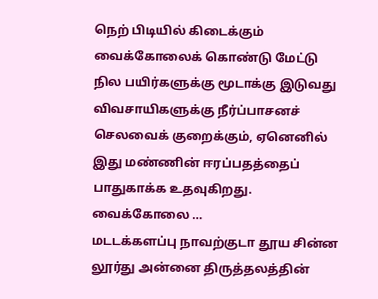நெற் பிடியில் கிடைக்கும் வைக்கோலைக் கொண்டு மேட்டு நில பயிர்களுக்கு மூடாக்கு இடுவது விவசாயிகளுக்கு நீர்ப்பாசனச் செலவைக் குறைக்கும், ஏனெனில் இது மண்ணின் ஈரப்பதத்தைப் பாதுகாக்க உதவுகிறது. வைக்கோலை …
மடடக்களப்பு நாவற்குடா தூய சின்ன லூர்து அன்னை திருத்தலத்தின்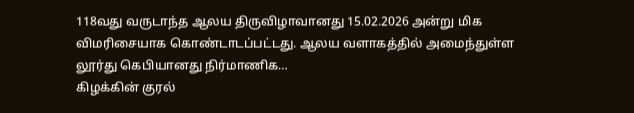118வது வருடாந்த ஆலய திருவிழாவானது 15.02.2026 அன்று மிக விமரிசையாக கொண்டாடப்பட்டது. ஆலய வளாகத்தில் அமைந்துள்ள லூர்து கெபியானது நிர்மாணிக…
கிழக்கின் குரல்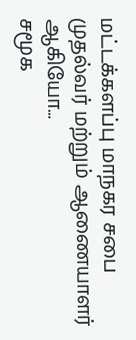மட்டக்களப்பு மாநகர சபை முதல்வர் மற்றும் ஆணையாளர் ஆகியோ…
சமூக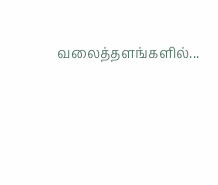வலைத்தளங்களில்...